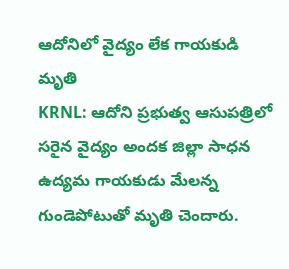ఆదోనిలో వైద్యం లేక గాయకుడి మృతి
KRNL: ఆదోని ప్రభుత్వ ఆసుపత్రిలో సరైన వైద్యం అందక జిల్లా సాధన ఉద్యమ గాయకుడు మేలన్న గుండెపోటుతో మృతి చెందారు.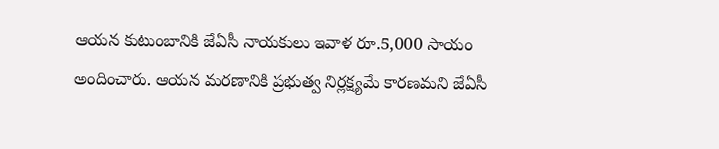ఆయన కుటుంబానికి జేఏసీ నాయకులు ఇవాళ రూ.5,000 సాయం అందించారు. ఆయన మరణానికి ప్రభుత్వ నిర్లక్ష్యమే కారణమని జేఏసీ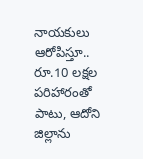నాయకులు ఆరోపిస్తూ.. రూ.10 లక్షల పరిహారంతో పాటు, ఆదోని జిల్లాను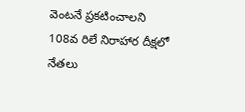వెంటనే ప్రకటించాలని 108వ రిలే నిరాహార దీక్షలో నేతలు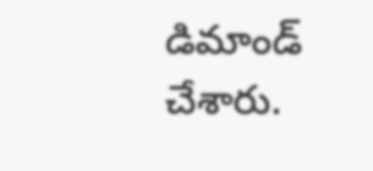డిమాండ్ చేశారు.